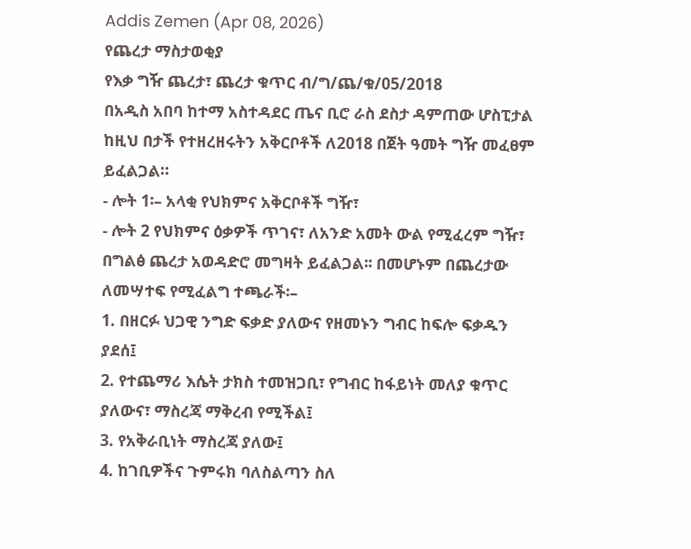Addis Zemen (Apr 08, 2026)
የጨረታ ማስታወቂያ
የእቃ ግዥ ጨረታ፣ ጨረታ ቁጥር ብ/ግ/ጨ/ቁ/05/2018
በአዲስ አበባ ከተማ አስተዳደር ጤና ቢሮ ራስ ደስታ ዳምጠው ሆስፒታል ከዚህ በታች የተዘረዘሩትን አቅርቦቶች ለ2018 በጀት ዓመት ግዥ መፈፀም ይፈልጋል።
- ሎት 1፡– አላቂ የህክምና አቅርቦቶች ግዥ፣
- ሎት 2 የህክምና ዕቃዎች ጥገና፣ ለአንድ አመት ውል የሚፈረም ግዥ፣
በግልፅ ጨረታ አወዳድሮ መግዛት ይፈልጋል፡፡ በመሆኑም በጨረታው ለመሣተፍ የሚፈልግ ተጫራች፡–
1. በዘርፉ ህጋዊ ንግድ ፍቃድ ያለውና የዘመኑን ግብር ከፍሎ ፍቃዱን ያደሰ፤
2. የተጨማሪ እሴት ታክስ ተመዝጋቢ፣ የግብር ከፋይነት መለያ ቁጥር ያለውና፣ ማስረጃ ማቅረብ የሚችል፤
3. የአቅራቢነት ማስረጃ ያለው፤
4. ከገቢዎችና ጉምሩክ ባለስልጣን ስለ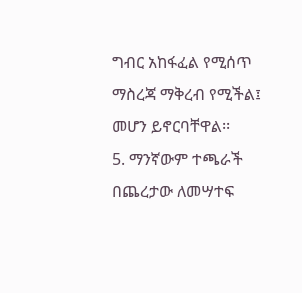ግብር አከፋፈል የሚሰጥ ማስረጃ ማቅረብ የሚችል፤ መሆን ይኖርባቸዋል፡፡
5. ማንኛውም ተጫራች በጨረታው ለመሣተፍ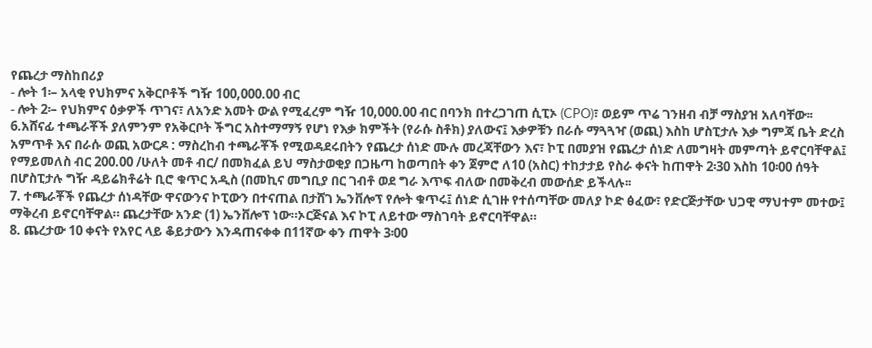የጨረታ ማስከበሪያ
- ሎት 1፡– አላቂ የህክምና አቅርቦቶች ግዥ 100,000.00 ብር
- ሎት 2፡– የህክምና ዕቃዎች ጥገና፣ ለአንድ አመት ውል የሚፈረም ግዥ 10,000.00 ብር በባንክ በተረጋገጠ ሲፒኦ (CPO)፣ ወይም ጥሬ ገንዘብ ብቻ ማስያዝ አለባቸው፡፡
6.አሸናፊ ተጫራቾች ያለምንም የአቅርቦት ችግር አስተማማኝ የሆነ የእቃ ክምችት (የራሱ ስቶክ) ያለውና፤ እቃዎቹን በራሱ ማጓጓዣ (ወጪ) እስከ ሆስፒታሉ እቃ ግምጃ ቤት ድረስ አምጥቶ እና በራሱ ወጪ አውርዶ : ማስረከብ ተጫራቾች የሚወዳደሩበትን የጨረታ ሰነድ ሙሉ መረጃቸውን እና፣ ኮፒ በመያዝ የጨረታ ሰነድ ለመግዛት መምጣት ይኖርባቸዋል፤ የማይመለስ ብር 200.00 /ሁለት መቶ ብር/ በመክፈል ይህ ማስታወቂያ በጋዜጣ ከወጣበት ቀን ጀምሮ ለ10 (አስር) ተከታታይ የስራ ቀናት ከጠዋት 2፡30 እስከ 10፡00 ሰዓት በሆስፒታሉ ግዥ ዳይሬክቶሬት ቢሮ ቁጥር አዲስ (በመኪና መግቢያ በር ገብቶ ወደ ግራ እጥፍ ብለው በመቅረብ መውሰድ ይችላሉ፡፡
7. ተጫራቾች የጨረታ ሰነዳቸው ዋናውንና ኮፒውን በተናጠል በታሸገ ኤንቨሎፕ የሎት ቁጥሩ፤ ሰነድ ሲገዙ የተሰጣቸው መለያ ኮድ ፅፈው፣ የድርጅታቸው ህጋዊ ማህተም መተው፤ ማቅረብ ይኖርባቸዋል። ጨረታቸው አንድ (1) ኤንቨሎፕ ነው።ኦርጅናል እና ኮፒ ለይተው ማስገባት ይኖርባቸዋል።
8. ጨረታው 10 ቀናት የአየር ላይ ቆይታውን እንዳጠናቀቀ በ11ኛው ቀን ጠዋት 3፡00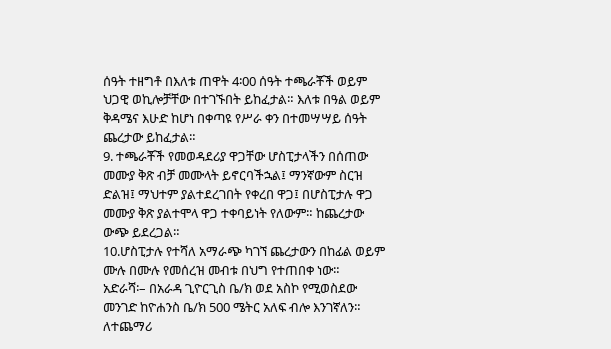ሰዓት ተዘግቶ በእለቱ ጠዋት 4፡00 ሰዓት ተጫራቾች ወይም ህጋዊ ወኪሎቻቸው በተገኙበት ይከፈታል። እለቱ በዓል ወይም ቅዳሜና እሁድ ከሆነ በቀጣዩ የሥራ ቀን በተመሣሣይ ሰዓት ጨረታው ይከፈታል።
9. ተጫራቾች የመወዳደሪያ ዋጋቸው ሆስፒታላችን በሰጠው መሙያ ቅጽ ብቻ መሙላት ይኖርባችኋል፤ ማንኛውም ስርዝ ድልዝ፤ ማህተም ያልተደረገበት የቀረበ ዋጋ፤ በሆስፒታሉ ዋጋ መሙያ ቅጽ ያልተሞላ ዋጋ ተቀባይነት የለውም። ከጨረታው ውጭ ይደረጋል።
10.ሆስፒታሉ የተሻለ አማራጭ ካገኘ ጨረታውን በከፊል ወይም ሙሉ በሙሉ የመሰረዝ መብቱ በህግ የተጠበቀ ነው።
አድራሻ፡– በአራዳ ጊዮርጊስ ቤ/ክ ወደ አስኮ የሚወስደው መንገድ ከዮሐንስ ቤ/ክ 500 ሜትር አለፍ ብሎ እንገኛለን።
ለተጨማሪ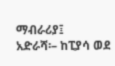ማብራሪያ፤
አድራሻ፡– ከፒያሳ ወደ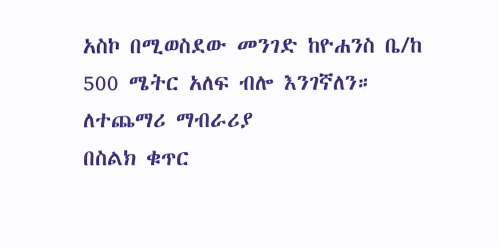አስኮ በሚወስደው መንገድ ከዮሐንስ ቤ/ከ 500 ሜትር አለፍ ብሎ እንገኛለን። ለተጨማሪ ማብራሪያ
በስልክ ቁጥር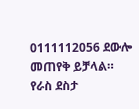0111112056 ደውሎ መጠየቅ ይቻላል።
የራስ ደስታ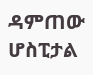ዳምጠው ሆስፒታል